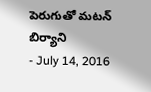పెరుగుతో మటన్ బిర్యాని
- July 14, 2016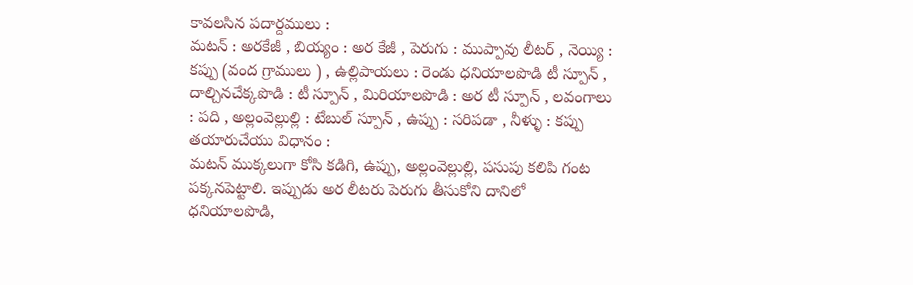కావలసిన పదార్దములు :
మటన్ : అరకేజీ , బియ్యం : అర కేజీ , పెరుగు : ముప్పావు లీటర్ , నెయ్యి : కప్పు (వంద గ్రాములు ) , ఉల్లిపాయలు : రెండు ధనియాలపొడి టీ స్పూన్ , దాల్చినచేక్కపొడి : టీ స్పూన్ , మిరియాలపొడి : అర టీ స్పూన్ , లవంగాలు : పది , అల్లంవెల్లుల్లి : టేబుల్ స్పూన్ , ఉప్పు : సరిపడా , నీళ్ళు : కప్పు
తయారుచేయు విధానం :
మటన్ ముక్కలుగా కోసి కడిగి, ఉప్పు, అల్లంవెల్లుల్లి, పసుపు కలిపి గంట పక్కనపెట్టాలి. ఇప్పుడు అర లీటరు పెరుగు తీసుకోని దానిలో ధనియాలపొడి,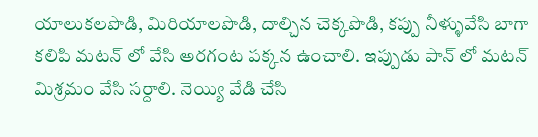యాలుకలపొడి, మిరియాలపొడి, దాల్చిన చెక్కపొడి, కప్పు నీళ్ళువేసి బాగా కలిపి మటన్ లో వేసి అరగంట పక్కన ఉంచాలి. ఇప్పుడు పాన్ లో మటన్ మిశ్రమం వేసి సర్దాలి. నెయ్యి వేడి చేసి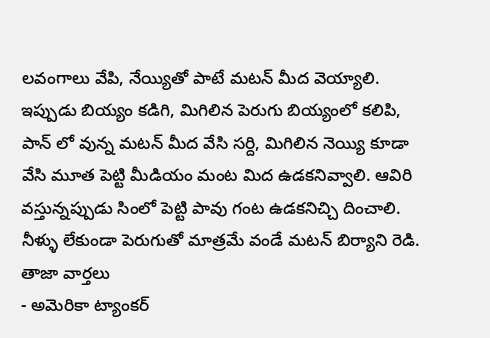లవంగాలు వేపి, నేయ్యితో పాటే మటన్ మీద వెయ్యాలి. ఇప్పుడు బియ్యం కడిగి, మిగిలిన పెరుగు బియ్యంలో కలిపి, పాన్ లో వున్న మటన్ మీద వేసి సర్ది, మిగిలిన నెయ్యి కూడా వేసి మూత పెట్టి మీడియం మంట మిద ఉడకనివ్వాలి. ఆవిరి వస్తున్నప్పుడు సింలో పెట్టి పావు గంట ఉడకనిచ్చి దించాలి. నీళ్ళు లేకుండా పెరుగుతో మాత్రమే వండే మటన్ బిర్యాని రెడి.
తాజా వార్తలు
- అమెరికా ట్యాంకర్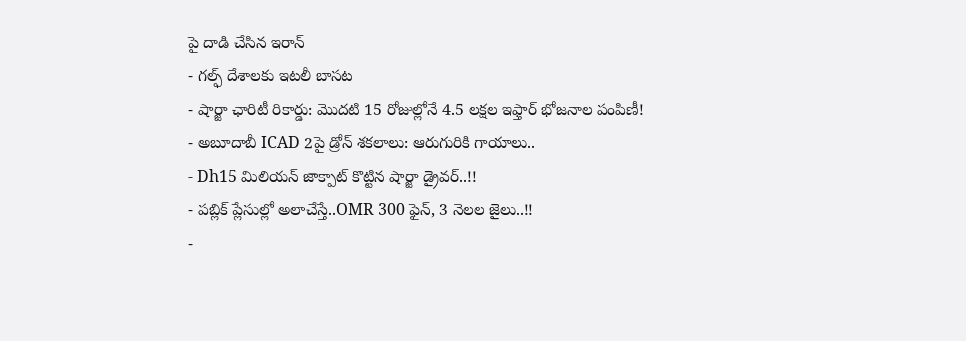పై దాడి చేసిన ఇరాన్
- గల్ఫ్ దేశాలకు ఇటలీ బాసట
- షార్జా ఛారిటీ రికార్డు: మొదటి 15 రోజుల్లోనే 4.5 లక్షల ఇఫ్తార్ భోజనాల పంపిణీ!
- అబూదాబీ ICAD 2పై డ్రోన్ శకలాలు: ఆరుగురికి గాయాలు..
- Dh15 మిలియన్ జాక్పాట్ కొట్టిన షార్జా డ్రైవర్..!!
- పబ్లిక్ ప్లేసుల్లో అలాచేస్తే..OMR 300 ఫైన్, 3 నెలల జైలు..!!
-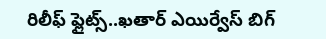రిలీఫ్ ఫ్లైట్స్..ఖతార్ ఎయిర్వేస్ బిగ్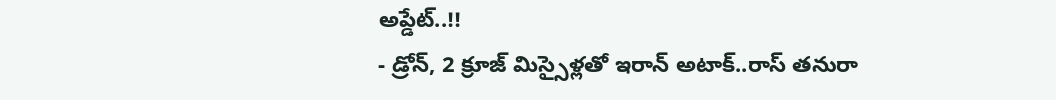అప్డేట్..!!
- డ్రోన్, 2 క్రూజ్ మిస్సైళ్లతో ఇరాన్ అటాక్..రాస్ తనురా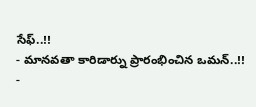సేఫ్..!!
- మానవతా కారిడార్ను ప్రారంభించిన ఒమన్..!!
-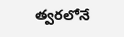త్వరలోనే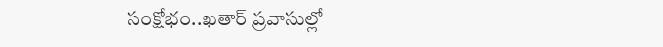సంక్షోభం..ఖతార్ ప్రవాసుల్లో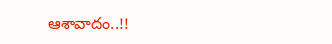ఆశావాదం..!!